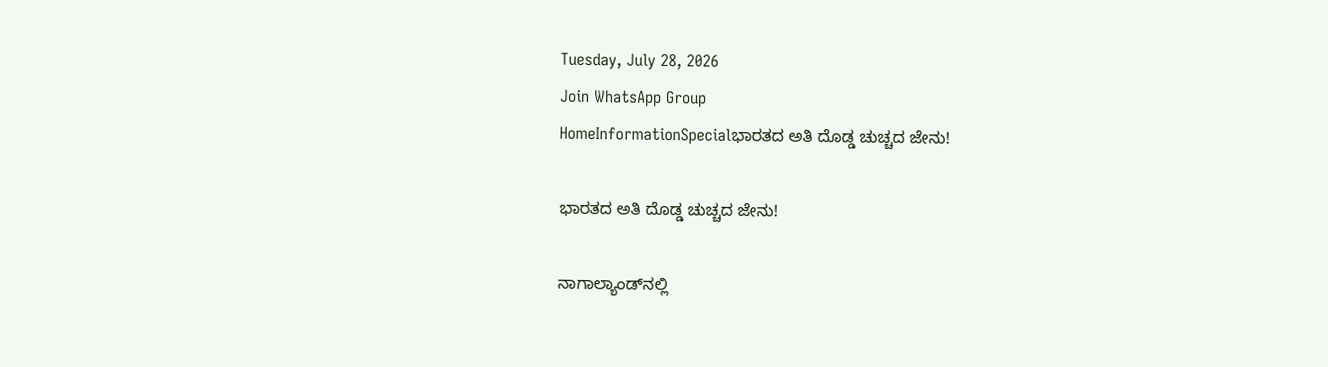Tuesday, July 28, 2026
Join WhatsApp Group
HomeInformationSpecialಭಾರತದ ಅತಿ ದೊಡ್ಡ ಚುಚ್ಚದ ಜೇನು!

ಭಾರತದ ಅತಿ ದೊಡ್ಡ ಚುಚ್ಚದ ಜೇನು!

ನಾಗಾಲ್ಯಾಂಡ್‌ನಲ್ಲಿ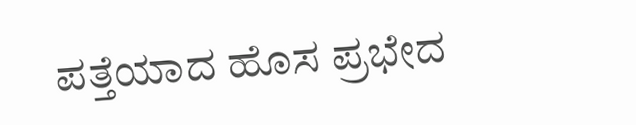ಪತ್ತೆಯಾದ ಹೊಸ ಪ್ರಭೇದ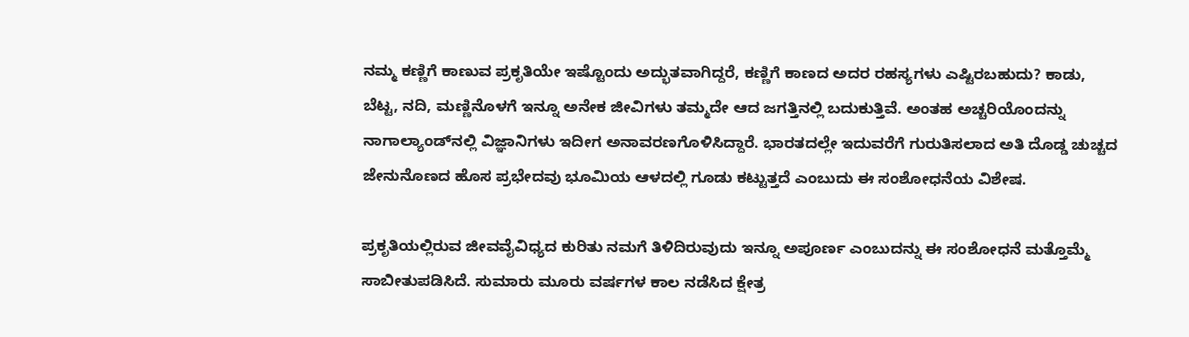ನಮ್ಮ ಕಣ್ಣಿಗೆ ಕಾಣುವ ಪ್ರಕೃತಿಯೇ ಇಷ್ಟೊಂದು ಅದ್ಭುತವಾಗಿದ್ದರೆ, ಕಣ್ಣಿಗೆ ಕಾಣದ ಅದರ ರಹಸ್ಯಗಳು ಎಷ್ಟಿರಬಹುದು? ಕಾಡು, ಬೆಟ್ಟ, ನದಿ, ಮಣ್ಣಿನೊಳಗೆ ಇನ್ನೂ ಅನೇಕ ಜೀವಿಗಳು ತಮ್ಮದೇ ಆದ ಜಗತ್ತಿನಲ್ಲಿ ಬದುಕುತ್ತಿವೆ. ಅಂತಹ ಅಚ್ಚರಿಯೊಂದನ್ನು ನಾಗಾಲ್ಯಾಂಡ್‌ನಲ್ಲಿ ವಿಜ್ಞಾನಿಗಳು ಇದೀಗ ಅನಾವರಣಗೊಳಿಸಿದ್ದಾರೆ. ಭಾರತದಲ್ಲೇ ಇದುವರೆಗೆ ಗುರುತಿಸಲಾದ ಅತಿ ದೊಡ್ಡ ಚುಚ್ಚದ ಜೇನುನೊಣದ ಹೊಸ ಪ್ರಭೇದವು ಭೂಮಿಯ ಆಳದಲ್ಲಿ ಗೂಡು ಕಟ್ಟುತ್ತದೆ ಎಂಬುದು ಈ ಸಂಶೋಧನೆಯ ವಿಶೇಷ.

ಪ್ರಕೃತಿಯಲ್ಲಿರುವ ಜೀವವೈವಿಧ್ಯದ ಕುರಿತು ನಮಗೆ ತಿಳಿದಿರುವುದು ಇನ್ನೂ ಅಪೂರ್ಣ ಎಂಬುದನ್ನು ಈ ಸಂಶೋಧನೆ ಮತ್ತೊಮ್ಮೆ ಸಾಬೀತುಪಡಿಸಿದೆ. ಸುಮಾರು ಮೂರು ವರ್ಷಗಳ ಕಾಲ ನಡೆಸಿದ ಕ್ಷೇತ್ರ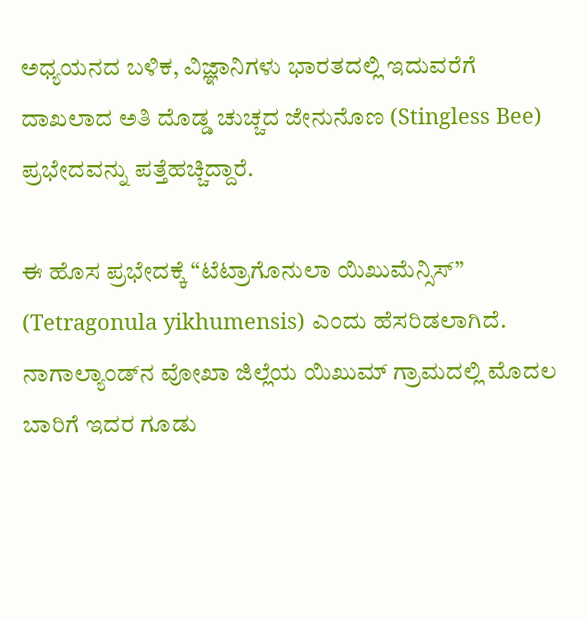ಅಧ್ಯಯನದ ಬಳಿಕ, ವಿಜ್ಞಾನಿಗಳು ಭಾರತದಲ್ಲಿ ಇದುವರೆಗೆ ದಾಖಲಾದ ಅತಿ ದೊಡ್ಡ ಚುಚ್ಚದ ಜೇನುನೊಣ (Stingless Bee) ಪ್ರಭೇದವನ್ನು ಪತ್ತೆಹಚ್ಚಿದ್ದಾರೆ.

ಈ ಹೊಸ ಪ್ರಭೇದಕ್ಕೆ “ಟೆಟ್ರಾಗೊನುಲಾ ಯಿಖುಮೆನ್ಸಿಸ್” (Tetragonula yikhumensis) ಎಂದು ಹೆಸರಿಡಲಾಗಿದೆ. ನಾಗಾಲ್ಯಾಂಡ್‌ನ ವೋಖಾ ಜಿಲ್ಲೆಯ ಯಿಖುಮ್ ಗ್ರಾಮದಲ್ಲಿ ಮೊದಲ ಬಾರಿಗೆ ಇದರ ಗೂಡು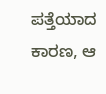ಪತ್ತೆಯಾದ ಕಾರಣ, ಆ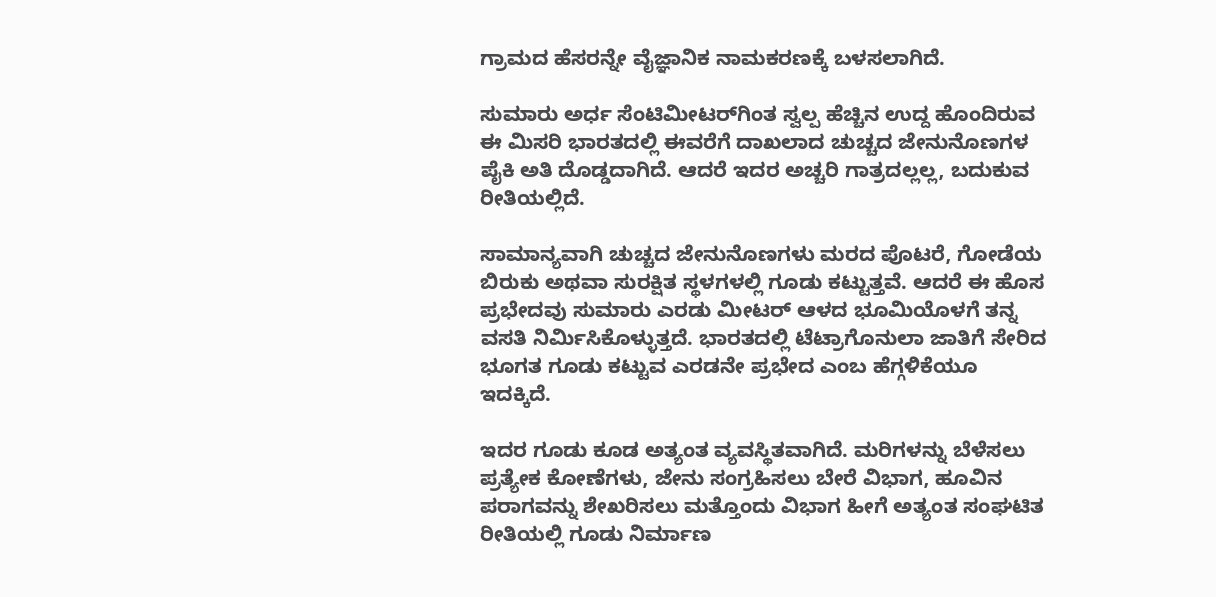ಗ್ರಾಮದ ಹೆಸರನ್ನೇ ವೈಜ್ಞಾನಿಕ ನಾಮಕರಣಕ್ಕೆ ಬಳಸಲಾಗಿದೆ.

ಸುಮಾರು ಅರ್ಧ ಸೆಂಟಿಮೀಟರ್‌ಗಿಂತ ಸ್ವಲ್ಪ ಹೆಚ್ಚಿನ ಉದ್ದ ಹೊಂದಿರುವ ಈ ಮಿಸರಿ ಭಾರತದಲ್ಲಿ ಈವರೆಗೆ ದಾಖಲಾದ ಚುಚ್ಚದ ಜೇನುನೊಣಗಳ ಪೈಕಿ ಅತಿ ದೊಡ್ಡದಾಗಿದೆ. ಆದರೆ ಇದರ ಅಚ್ಚರಿ ಗಾತ್ರದಲ್ಲಲ್ಲ, ಬದುಕುವ ರೀತಿಯಲ್ಲಿದೆ.

ಸಾಮಾನ್ಯವಾಗಿ ಚುಚ್ಚದ ಜೇನುನೊಣಗಳು ಮರದ ಪೊಟರೆ, ಗೋಡೆಯ ಬಿರುಕು ಅಥವಾ ಸುರಕ್ಷಿತ ಸ್ಥಳಗಳಲ್ಲಿ ಗೂಡು ಕಟ್ಟುತ್ತವೆ. ಆದರೆ ಈ ಹೊಸ ಪ್ರಭೇದವು ಸುಮಾರು ಎರಡು ಮೀಟರ್ ಆಳದ ಭೂಮಿಯೊಳಗೆ ತನ್ನ ವಸತಿ ನಿರ್ಮಿಸಿಕೊಳ್ಳುತ್ತದೆ. ಭಾರತದಲ್ಲಿ ಟೆಟ್ರಾಗೊನುಲಾ ಜಾತಿಗೆ ಸೇರಿದ ಭೂಗತ ಗೂಡು ಕಟ್ಟುವ ಎರಡನೇ ಪ್ರಭೇದ ಎಂಬ ಹೆಗ್ಗಳಿಕೆಯೂ ಇದಕ್ಕಿದೆ.

ಇದರ ಗೂಡು ಕೂಡ ಅತ್ಯಂತ ವ್ಯವಸ್ಥಿತವಾಗಿದೆ. ಮರಿಗಳನ್ನು ಬೆಳೆಸಲು ಪ್ರತ್ಯೇಕ ಕೋಣೆಗಳು, ಜೇನು ಸಂಗ್ರಹಿಸಲು ಬೇರೆ ವಿಭಾಗ, ಹೂವಿನ ಪರಾಗವನ್ನು ಶೇಖರಿಸಲು ಮತ್ತೊಂದು ವಿಭಾಗ ಹೀಗೆ ಅತ್ಯಂತ ಸಂಘಟಿತ ರೀತಿಯಲ್ಲಿ ಗೂಡು ನಿರ್ಮಾಣ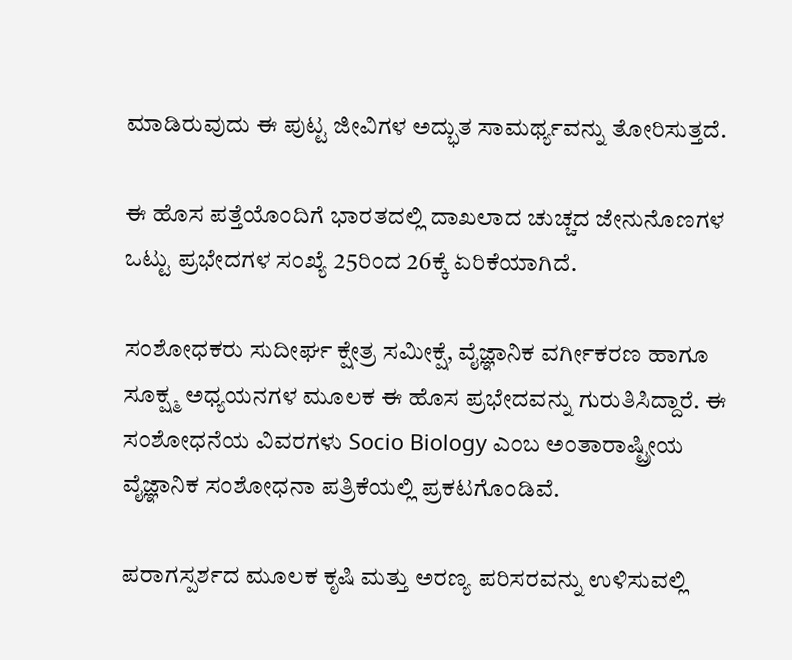ಮಾಡಿರುವುದು ಈ ಪುಟ್ಟ ಜೀವಿಗಳ ಅದ್ಭುತ ಸಾಮರ್ಥ್ಯವನ್ನು ತೋರಿಸುತ್ತದೆ.

ಈ ಹೊಸ ಪತ್ತೆಯೊಂದಿಗೆ ಭಾರತದಲ್ಲಿ ದಾಖಲಾದ ಚುಚ್ಚದ ಜೇನುನೊಣಗಳ ಒಟ್ಟು ಪ್ರಭೇದಗಳ ಸಂಖ್ಯೆ 25ರಿಂದ 26ಕ್ಕೆ ಏರಿಕೆಯಾಗಿದೆ.

ಸಂಶೋಧಕರು ಸುದೀರ್ಘ ಕ್ಷೇತ್ರ ಸಮೀಕ್ಷೆ, ವೈಜ್ಞಾನಿಕ ವರ್ಗೀಕರಣ ಹಾಗೂ ಸೂಕ್ಷ್ಮ ಅಧ್ಯಯನಗಳ ಮೂಲಕ ಈ ಹೊಸ ಪ್ರಭೇದವನ್ನು ಗುರುತಿಸಿದ್ದಾರೆ. ಈ ಸಂಶೋಧನೆಯ ವಿವರಗಳು Socio Biology ಎಂಬ ಅಂತಾರಾಷ್ಟ್ರೀಯ ವೈಜ್ಞಾನಿಕ ಸಂಶೋಧನಾ ಪತ್ರಿಕೆಯಲ್ಲಿ ಪ್ರಕಟಗೊಂಡಿವೆ.

ಪರಾಗಸ್ಪರ್ಶದ ಮೂಲಕ ಕೃಷಿ ಮತ್ತು ಅರಣ್ಯ ಪರಿಸರವನ್ನು ಉಳಿಸುವಲ್ಲಿ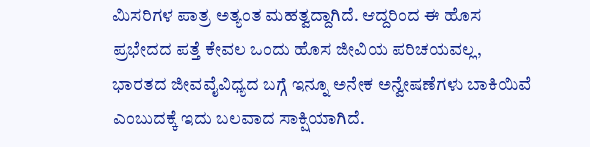ಮಿಸರಿಗಳ ಪಾತ್ರ ಅತ್ಯಂತ ಮಹತ್ವದ್ದಾಗಿದೆ. ಆದ್ದರಿಂದ ಈ ಹೊಸ ಪ್ರಭೇದದ ಪತ್ತೆ ಕೇವಲ ಒಂದು ಹೊಸ ಜೀವಿಯ ಪರಿಚಯವಲ್ಲ, ಭಾರತದ ಜೀವವೈವಿಧ್ಯದ ಬಗ್ಗೆ ಇನ್ನೂ ಅನೇಕ ಅನ್ವೇಷಣೆಗಳು ಬಾಕಿಯಿವೆ ಎಂಬುದಕ್ಕೆ ಇದು ಬಲವಾದ ಸಾಕ್ಷಿಯಾಗಿದೆ.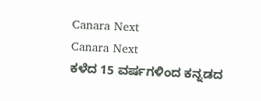Canara Next
Canara Next
ಕಳೆದ 15 ವರ್ಷಗಳಿಂದ ಕನ್ನಡದ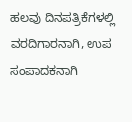ಹಲವು ದಿನಪತ್ರಿಕೆಗಳಲ್ಲಿ ವರದಿಗಾರನಾಗಿ, ಉಪ ಸಂಪಾದಕನಾಗಿ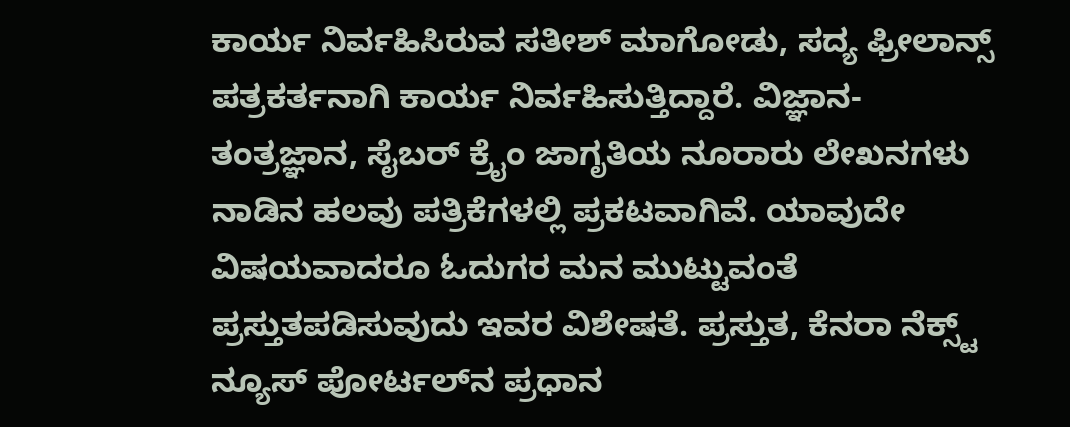ಕಾರ್ಯ ನಿರ್ವಹಿಸಿರುವ ಸತೀಶ್‌ ಮಾಗೋಡು, ಸದ್ಯ ಫ್ರೀಲಾನ್ಸ್‌ ಪತ್ರಕರ್ತನಾಗಿ ಕಾರ್ಯ ನಿರ್ವಹಿಸುತ್ತಿದ್ದಾರೆ. ವಿಜ್ಞಾನ-ತಂತ್ರಜ್ಞಾನ, ಸೈಬರ್‌ ಕ್ರೈಂ ಜಾಗೃತಿಯ ನೂರಾರು ಲೇಖನಗಳು ನಾಡಿನ ಹಲವು ಪತ್ರಿಕೆಗಳಲ್ಲಿ ಪ್ರಕಟವಾಗಿವೆ. ಯಾವುದೇ ವಿಷಯವಾದರೂ ಓದುಗರ ಮನ ಮುಟ್ಟುವಂತೆ ಪ್ರಸ್ತುತಪಡಿಸುವುದು ಇವರ ವಿಶೇಷತೆ. ಪ್ರಸ್ತುತ, ಕೆನರಾ ನೆಕ್ಸ್ಟ್‌ ನ್ಯೂಸ್‌ ಪೋರ್ಟಲ್‌ನ ಪ್ರಧಾನ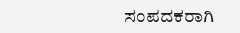ಸಂಪದಕರಾಗಿ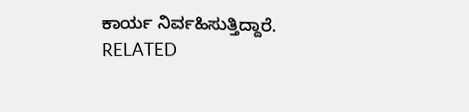ಕಾರ್ಯ ನಿರ್ವಹಿಸುತ್ತಿದ್ದಾರೆ.
RELATED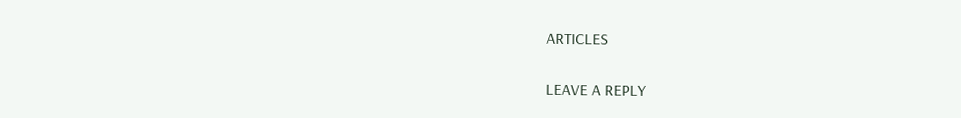ARTICLES

LEAVE A REPLY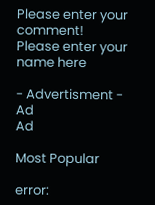Please enter your comment!
Please enter your name here

- Advertisment -
Ad
Ad

Most Popular

error: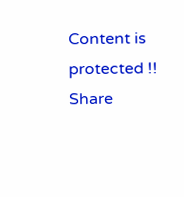Content is protected !!
Share